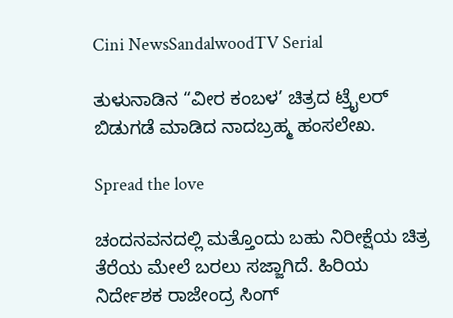Cini NewsSandalwoodTV Serial

ತುಳುನಾಡಿನ “ವೀರ ಕಂಬಳ’ ಚಿತ್ರದ ಟ್ರೈಲರ್ ಬಿಡುಗಡೆ ಮಾಡಿದ ನಾದಬ್ರಹ್ಮ ಹಂಸಲೇಖ.

Spread the love

ಚಂದನವನದಲ್ಲಿ ಮತ್ತೊಂದು ಬಹು ನಿರೀಕ್ಷೆಯ ಚಿತ್ರ ತೆರೆಯ ಮೇಲೆ ಬರಲು ಸಜ್ಜಾಗಿದೆ. ಹಿರಿಯ ನಿರ್ದೇಶಕ ರಾಜೇಂದ್ರ ಸಿಂಗ್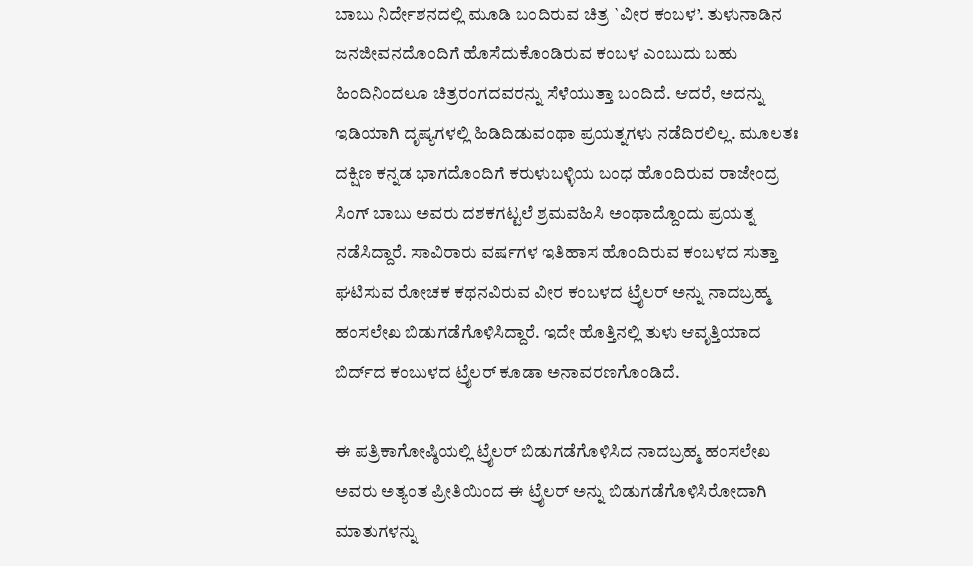ಬಾಬು ನಿರ್ದೇಶನದಲ್ಲಿ ಮೂಡಿ ಬಂದಿರುವ ಚಿತ್ರ `ವೀರ ಕಂಬಳ’. ತುಳುನಾಡಿನ ಜನಜೀವನದೊಂದಿಗೆ ಹೊಸೆದುಕೊಂಡಿರುವ ಕಂಬಳ ಎಂಬುದು ಬಹು ಹಿಂದಿನಿಂದಲೂ ಚಿತ್ರರಂಗದವರನ್ನು ಸೆಳೆಯುತ್ತಾ ಬಂದಿದೆ. ಆದರೆ, ಅದನ್ನು ಇಡಿಯಾಗಿ ದೃಷ್ಯಗಳಲ್ಲಿ ಹಿಡಿದಿಡುವಂಥಾ ಪ್ರಯತ್ನಗಳು ನಡೆದಿರಲಿಲ್ಲ. ಮೂಲತಃ ದಕ್ಷಿಣ ಕನ್ನಡ ಭಾಗದೊಂದಿಗೆ ಕರುಳುಬಳ್ಳಿಯ ಬಂಧ ಹೊಂದಿರುವ ರಾಜೇಂದ್ರ ಸಿಂಗ್ ಬಾಬು ಅವರು ದಶಕಗಟ್ಟಲೆ ಶ್ರಮವಹಿಸಿ ಅಂಥಾದ್ದೊಂದು ಪ್ರಯತ್ನ ನಡೆಸಿದ್ದಾರೆ. ಸಾವಿರಾರು ವರ್ಷಗಳ ಇತಿಹಾಸ ಹೊಂದಿರುವ ಕಂಬಳದ ಸುತ್ತಾ ಘಟಿಸುವ ರೋಚಕ ಕಥನವಿರುವ ವೀರ ಕಂಬಳದ ಟ್ರೈಲರ್ ಅನ್ನು ನಾದಬ್ರಹ್ಮ ಹಂಸಲೇಖ ಬಿಡುಗಡೆಗೊಳಿಸಿದ್ದಾರೆ. ಇದೇ ಹೊತ್ತಿನಲ್ಲಿ ತುಳು ಆವೃತ್ತಿಯಾದ ಬಿರ್ದ್‌ದ ಕಂಬುಳದ ಟ್ರೈಲರ್ ಕೂಡಾ ಅನಾವರಣಗೊಂಡಿದೆ.

ಈ ಪತ್ರಿಕಾಗೋಷ್ಠಿಯಲ್ಲಿ ಟ್ರೈಲರ್ ಬಿಡುಗಡೆಗೊಳಿಸಿದ ನಾದಬ್ರಹ್ಮ ಹಂಸಲೇಖ ಅವರು ಅತ್ಯಂತ ಪ್ರೀತಿಯಿಂದ ಈ ಟ್ರೈಲರ್ ಅನ್ನು ಬಿಡುಗಡೆಗೊಳಿಸಿರೋದಾಗಿ ಮಾತುಗಳನ್ನು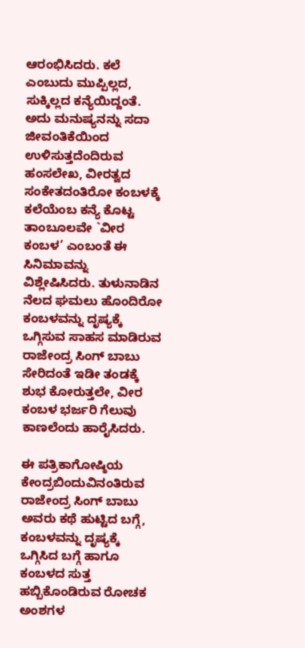ಆರಂಭಿಸಿದರು. ಕಲೆ ಎಂಬುದು ಮುಪ್ಪಿಲ್ಲದ, ಸುಕ್ಕಿಲ್ಲದ ಕನ್ಯೆಯಿದ್ದಂತೆ. ಅದು ಮನುಷ್ಯನನ್ನು ಸದಾ ಜೀವಂತಿಕೆಯಿಂದ ಉಳಿಸುತ್ತದೆಂದಿರುವ ಹಂಸಲೇಖ, ವೀರತ್ವದ ಸಂಕೇತದಂತಿರೋ ಕಂಬಳಕ್ಕೆ ಕಲೆಯೆಂಬ ಕನ್ಯೆ ಕೊಟ್ಟ ತಾಂಬೂಲವೇ `ವೀರ ಕಂಬಳ’ ಎಂಬಂತೆ ಈ ಸಿನಿಮಾವನ್ನು ವಿಶ್ಲೇಷಿಸಿದರು. ತುಳುನಾಡಿನ ನೆಲದ ಘಮಲು ಹೊಂದಿರೋ ಕಂಬಳವನ್ನು ದೃಷ್ಯಕ್ಕೆ ಒಗ್ಗಿಸುವ ಸಾಹಸ ಮಾಡಿರುವ ರಾಜೇಂದ್ರ ಸಿಂಗ್ ಬಾಬು ಸೇರಿದಂತೆ ಇಡೀ ತಂಡಕ್ಕೆ ಶುಭ ಕೋರುತ್ತಲೇ, ವೀರ ಕಂಬಳ ಭರ್ಜರಿ ಗೆಲುವು ಕಾಣಲೆಂದು ಹಾರೈಸಿದರು.

ಈ ಪತ್ರಿಕಾಗೋಷ್ಠಿಯ ಕೇಂದ್ರಬಿಂದುವಿನಂತಿರುವ ರಾಜೇಂದ್ರ ಸಿಂಗ್ ಬಾಬು ಅವರು ಕಥೆ ಹುಟ್ಟಿದ ಬಗ್ಗೆ, ಕಂಬಳವನ್ನು ದೃಷ್ಯಕ್ಕೆ ಒಗ್ಗಿಸಿದ ಬಗ್ಗೆ ಹಾಗೂ ಕಂಬಳದ ಸುತ್ತ ಹಬ್ಬಿಕೊಂಡಿರುವ ರೋಚಕ ಅಂಶಗಳ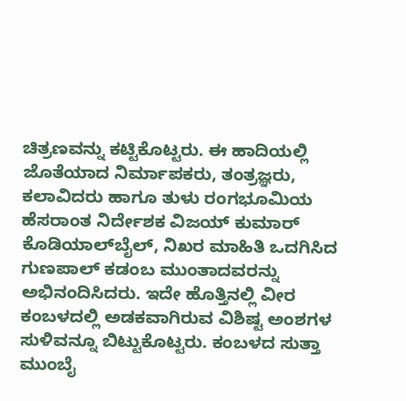ಚಿತ್ರಣವನ್ನು ಕಟ್ಟಿಕೊಟ್ಟರು. ಈ ಹಾದಿಯಲ್ಲಿ ಜೊತೆಯಾದ ನಿರ್ಮಾಪಕರು, ತಂತ್ರಜ್ಞರು, ಕಲಾವಿದರು ಹಾಗೂ ತುಳು ರಂಗಭೂಮಿಯ ಹೆಸರಾಂತ ನಿರ್ದೇಶಕ ವಿಜಯ್ ಕುಮಾರ್ ಕೊಡಿಯಾಲ್‌ಬೈಲ್, ನಿಖರ ಮಾಹಿತಿ ಒದಗಿಸಿದ ಗುಣಪಾಲ್ ಕಡಂಬ ಮುಂತಾದವರನ್ನು ಅಭಿನಂದಿಸಿದರು. ಇದೇ ಹೊತ್ತಿನಲ್ಲಿ ವೀರ ಕಂಬಳದಲ್ಲಿ ಅಡಕವಾಗಿರುವ ವಿಶಿಷ್ಟ ಅಂಶಗಳ ಸುಳಿವನ್ನೂ ಬಿಟ್ಟುಕೊಟ್ಟರು. ಕಂಬಳದ ಸುತ್ತಾ ಮುಂಬೈ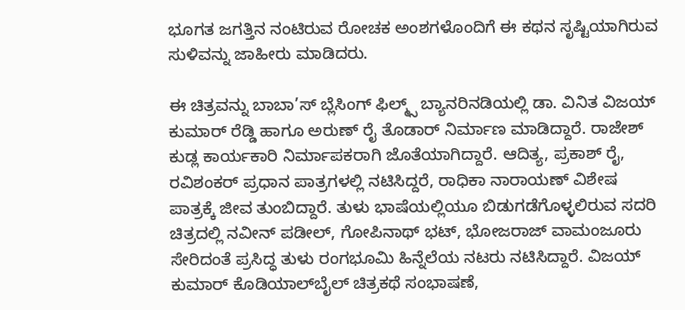ಭೂಗತ ಜಗತ್ತಿನ ನಂಟಿರುವ ರೋಚಕ ಅಂಶಗಳೊಂದಿಗೆ ಈ ಕಥನ ಸೃಷ್ಟಿಯಾಗಿರುವ ಸುಳಿವನ್ನು ಜಾಹೀರು ಮಾಡಿದರು.

ಈ ಚಿತ್ರವನ್ನು ಬಾಬಾ’ಸ್ ಬ್ಲೆಸಿಂಗ್ ಫಿಲ್ಮ್ಸ್ ಬ್ಯಾನರಿನಡಿಯಲ್ಲಿ ಡಾ. ವಿನಿತ ವಿಜಯ್ ಕುಮಾರ್ ರೆಡ್ಡಿ ಹಾಗೂ ಅರುಣ್ ರೈ ತೊಡಾರ್ ನಿರ್ಮಾಣ ಮಾಡಿದ್ದಾರೆ. ರಾಜೇಶ್ ಕುಡ್ಲ ಕಾರ್ಯಕಾರಿ ನಿರ್ಮಾಪಕರಾಗಿ ಜೊತೆಯಾಗಿದ್ದಾರೆ. ಆದಿತ್ಯ, ಪ್ರಕಾಶ್ ರೈ, ರವಿಶಂಕರ್ ಪ್ರಧಾನ ಪಾತ್ರಗಳಲ್ಲಿ ನಟಿಸಿದ್ದರೆ, ರಾಧಿಕಾ ನಾರಾಯಣ್ ವಿಶೇಷ ಪಾತ್ರಕ್ಕೆ ಜೀವ ತುಂಬಿದ್ದಾರೆ. ತುಳು ಭಾಷೆಯಲ್ಲಿಯೂ ಬಿಡುಗಡೆಗೊಳ್ಳಲಿರುವ ಸದರಿ ಚಿತ್ರದಲ್ಲಿ ನವೀನ್ ಪಡೀಲ್, ಗೋಪಿನಾಥ್ ಭಟ್, ಭೋಜರಾಜ್ ವಾಮಂಜೂರು ಸೇರಿದಂತೆ ಪ್ರಸಿದ್ಧ ತುಳು ರಂಗಭೂಮಿ ಹಿನ್ನೆಲೆಯ ನಟರು ನಟಿಸಿದ್ದಾರೆ. ವಿಜಯ್ ಕುಮಾರ್ ಕೊಡಿಯಾಲ್‌ಬೈಲ್ ಚಿತ್ರಕಥೆ ಸಂಭಾಷಣೆ,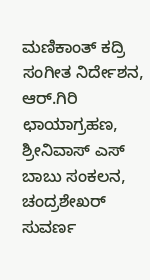ಮಣಿಕಾಂತ್ ಕದ್ರಿ ಸಂಗೀತ ನಿರ್ದೇಶನ, ಆರ್.ಗಿರಿ ಛಾಯಾಗ್ರಹಣ, ಶ್ರೀನಿವಾಸ್ ಎಸ್ ಬಾಬು ಸಂಕಲನ, ಚಂದ್ರಶೇಖರ್ ಸುವರ್ಣ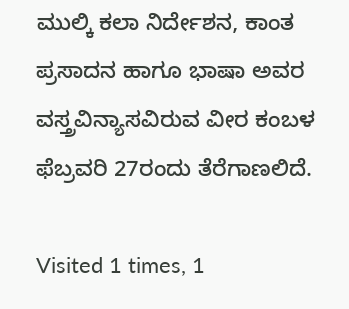ಮುಲ್ಕಿ ಕಲಾ ನಿರ್ದೇಶನ, ಕಾಂತ ಪ್ರಸಾದನ ಹಾಗೂ ಭಾಷಾ ಅವರ ವಸ್ತ್ರವಿನ್ಯಾಸವಿರುವ ವೀರ ಕಂಬಳ ಫೆಬ್ರವರಿ 27ರಂದು ತೆರೆಗಾಣಲಿದೆ.

Visited 1 times, 1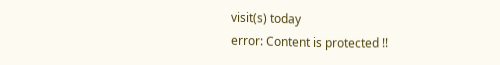visit(s) today
error: Content is protected !!